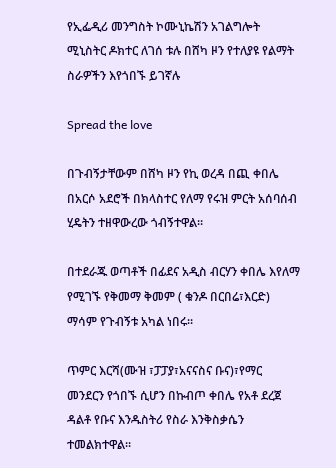የኢፌዲሪ መንግስት ኮሙኒኬሽን አገልግሎት ሚኒስትር ዶክተር ለገሰ ቱሉ በሸካ ዞን የተለያዩ የልማት ስራዎችን እየጎበኙ ይገኛሉ

Spread the love

በጉብኝታቸውም በሸካ ዞን የኪ ወረዳ በጪ ቀበሌ በአርሶ አደሮች በክላስተር የለማ የሩዝ ምርት አሰባሰብ ሂዴትን ተዘዋውረው ጎብኝተዋል።

በተደራጁ ወጣቶች በፊደና አዲስ ብርሃን ቀበሌ እየለማ የሚገኙ የቅመማ ቅመም ( ቁንዶ በርበሬ፣እርድ) ማሳም የጉብኝቱ አካል ነበሩ።

ጥምር እርሻ(ሙዝ ፣ፓፓያ፣አናናስና ቡና)፣የማር መንደርን የጎበኙ ሲሆን በኩብጦ ቀበሌ የአቶ ደረጀ ዳልቶ የቡና እንዱስትሪ የስራ እንቅስቃሴን ተመልክተዋል።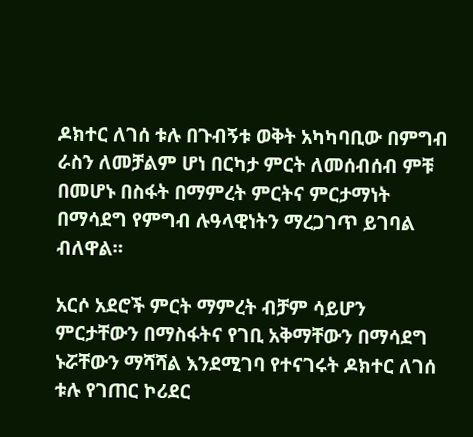ዶክተር ለገሰ ቱሉ በጉብኝቱ ወቅት አካካባቢው በምግብ ራስን ለመቻልም ሆነ በርካታ ምርት ለመሰብሰብ ምቹ በመሆኑ በስፋት በማምረት ምርትና ምርታማነት በማሳደግ የምግብ ሉዓላዊነትን ማረጋገጥ ይገባል ብለዋል።

አርሶ አደሮች ምርት ማምረት ብቻም ሳይሆን ምርታቸውን በማስፋትና የገቢ አቅማቸውን በማሳደግ ኑሯቸውን ማሻሻል እንደሚገባ የተናገሩት ዶክተር ለገሰ ቱሉ የገጠር ኮሪደር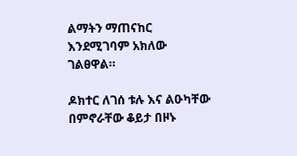ልማትን ማጠናከር እንደሚገባም አክለው ገልፀዋል።

ዶክተር ለገሰ ቱሉ እና ልዑካቸው በምኖራቸው ቆይታ በዞኑ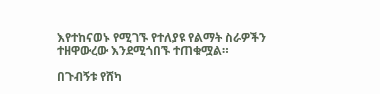እየተከናወኑ የሚገኙ የተለያዩ የልማት ስራዎችን ተዘዋውረው እንደሚጎበኙ ተጠቁሟል።

በጉብኝቱ የሸካ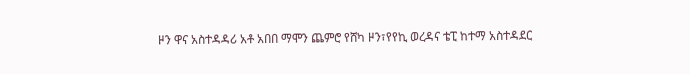ዞን ዋና አስተዳዳሪ አቶ አበበ ማሞን ጨምሮ የሸካ ዞን፣የየኪ ወረዳና ቴፒ ከተማ አስተዳደር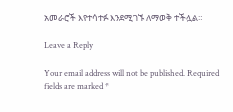አመራሮች እየተሳተፉ እንደሚገኙ ለማወቅ ተችሏል።

Leave a Reply

Your email address will not be published. Required fields are marked *